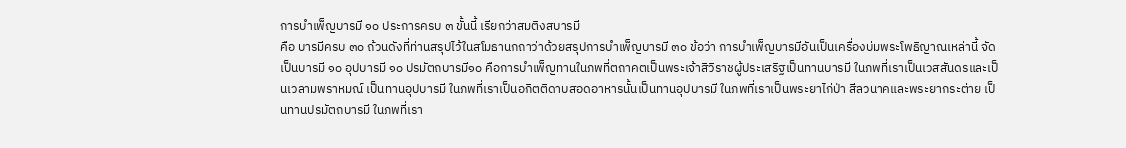การบำเพ็ญบารมี ๑๐ ประการครบ ๓ ขั้นนี้ เรียกว่าสมติงสบารมี
คือ บารมีครบ ๓๐ ถ้วนดังที่ท่านสรุปไว้ในสโมธานกถาว่าด้วยสรุปการบำเพ็ญบารมี ๓๐ ข้อว่า การบำเพ็ญบารมีอันเป็นเครื่องบ่มพระโพธิญาณเหล่านี้ จัดเป็นบารมี ๑๐ อุปบารมี ๑๐ ปรมัตถบารมี๑๐ คือการบำเพ็ญทานในภพที่ตถาคตเป็นพระเจ้าสิวิราชผู้ประเสริฐเป็นทานบารมี ในภพที่เราเป็นเวสสันดรและเป็นเวลามพราหมณ์ เป็นทานอุปบารมี ในภพที่เราเป็นอกิตติดาบสอดอาหารนั้นเป็นทานอุปบารมี ในภพที่เราเป็นพระยาไก่ป่า สีลวนาคและพระยากระต่าย เป็นทานปรมัตถบารมี ในภพที่เรา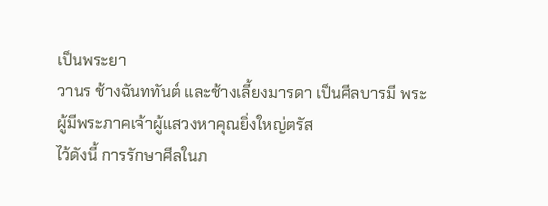เป็นพระยา
วานร ช้างฉันททันต์ และช้างเลี้ยงมารดา เป็นศีลบารมี พระผู้มีพระภาคเจ้าผู้แสวงหาคุณยิ่งใหญ่ตรัส
ไว้ดังนี้ การรักษาศีลในภ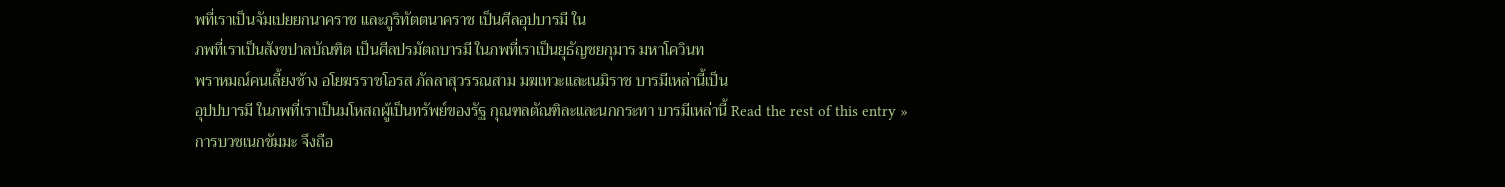พที่เราเป็นจัมเปยยกนาคราช และภูริทัตตนาคราช เป็นศีลอุปบารมี ใน
ภพที่เราเป็นสังขปาลบัณฑิต เป็นศีลปรมัตถบารมี ในภพที่เราเป็นยุธัญชยกุมาร มหาโควินท
พราหมณ์คนเลี้ยงช้าง อโยฆรราชโอรส ภัลลาสุวรรณสาม มฆเทวะและเนมิราช บารมีเหล่านี้เป็น
อุปปบารมี ในภพที่เราเป็นมโหสถผู้เป็นทรัพย์ของรัฐ กุณฑลตัณฑิละและนกกระทา บารมีเหล่านี้ Read the rest of this entry »
การบวชเนกขัมมะ จึงถือ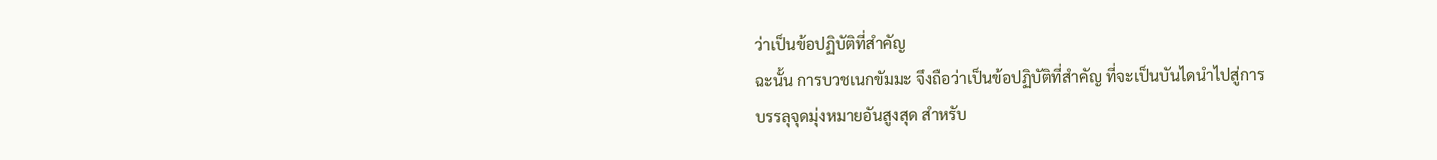ว่าเป็นข้อปฏิบัติที่สำคัญ
ฉะนั้น การบวชเนกขัมมะ จึงถือว่าเป็นข้อปฏิบัติที่สำคัญ ที่จะเป็นบันไดนำไปสู่การ
บรรลุจุดมุ่งหมายอันสูงสุด สำหรับ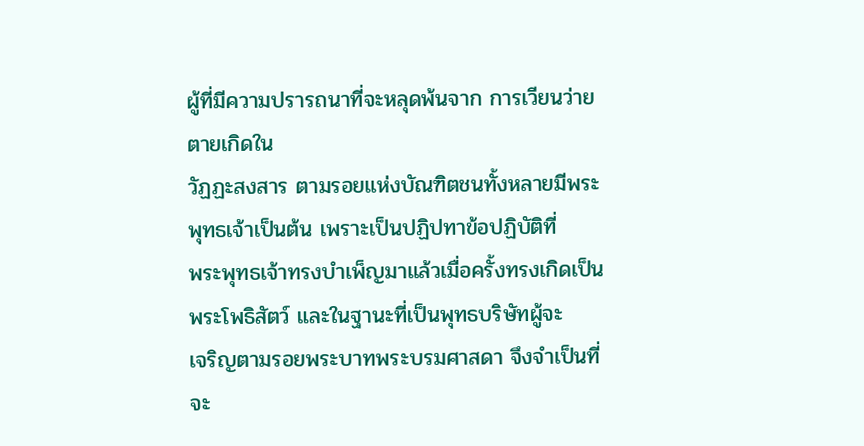ผู้ที่มีความปรารถนาที่จะหลุดพ้นจาก การเวียนว่ายตายเกิดใน
วัฏฏะสงสาร ตามรอยแห่งบัณฑิตชนทั้งหลายมีพระพุทธเจ้าเป็นต้น เพราะเป็นปฏิปทาข้อปฏิบัติที่
พระพุทธเจ้าทรงบำเพ็ญมาแล้วเมื่อครั้งทรงเกิดเป็นพระโพธิสัตว์ และในฐานะที่เป็นพุทธบริษัทผู้จะ
เจริญตามรอยพระบาทพระบรมศาสดา จึงจำเป็นที่จะ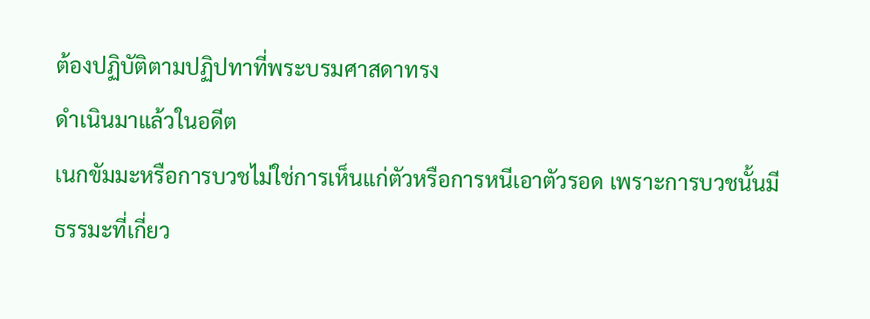ต้องปฏิบัติตามปฏิปทาที่พระบรมศาสดาทรง
ดำเนินมาแล้วในอดีต
เนกขัมมะหรือการบวชไม่ใช่การเห็นแก่ตัวหรือการหนีเอาตัวรอด เพราะการบวชนั้นมี
ธรรมะที่เกี่ยว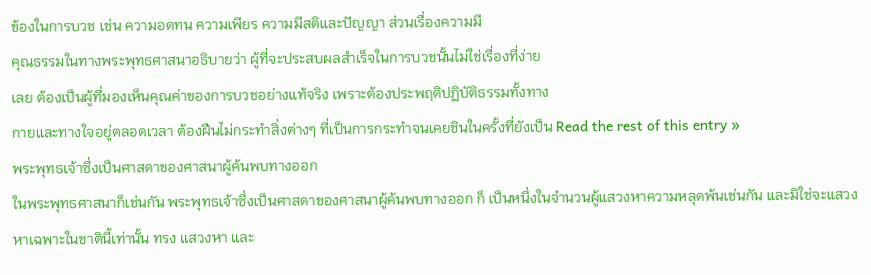ข้องในการบวช เช่น ความอดทน ความเพียร ความมีสติและปัญญา ส่วนเรื่องความมี
คุณธรรมในทางพระพุทธศาสนาอธิบายว่า ผู้ที่จะประสบผลสำเร็จในการบวชนั้นไม่ใช่เรื่องที่ง่าย
เลย ต้องเป็นผู้ที่มองเห็นคุณค่าของการบวชอย่างแท้จริง เพราะต้องประพฤติปฏิบัติธรรมทั้งทาง
กายและทางใจอยู่ตลอดเวลา ต้องฝืนไม่กระทำสิ่งต่างๆ ที่เป็นการกระทำจนเคยชินในครั้งที่ยังเป็น Read the rest of this entry »
พระพุทธเจ้าซึ่งเป็นศาสดาของศาสนาผู้ค้นพบทางออก
ในพระพุทธศาสนาก็เช่นกัน พระพุทธเจ้าซึ่งเป็นศาสดาของศาสนาผู้ค้นพบทางออก ก็ เป็นหนึ่งในจำนวนผู้แสวงหาความหลุดพ้นเช่นกัน และมิใช่จะแสวงหาเฉพาะในชาตินี้เท่านั้น ทรง แสวงหา และ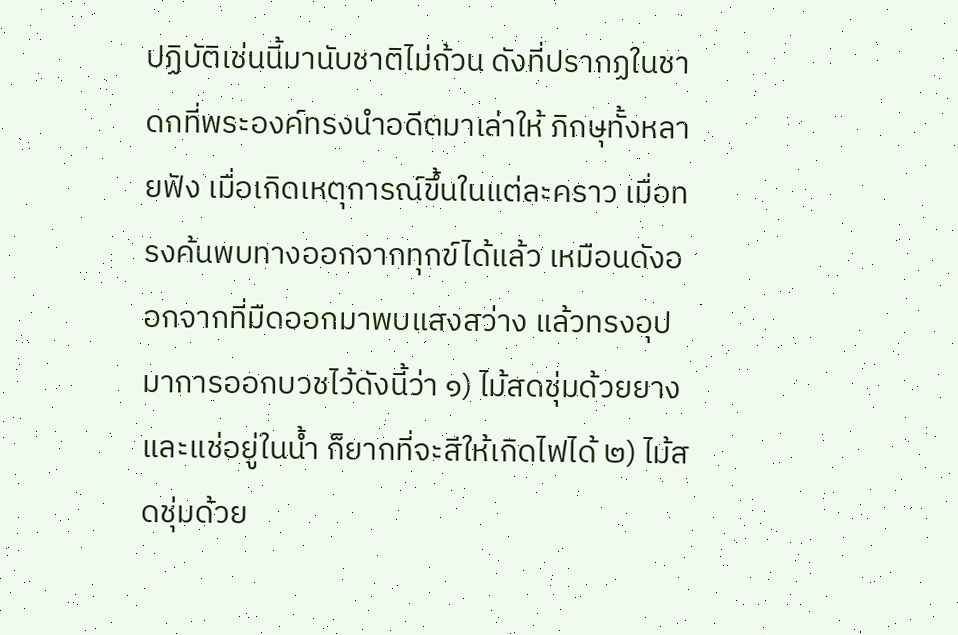ปฏิบัติเช่นนี้มานับชาติไม่ถ้วน ดังที่ปรากฏในชาดกที่พระองค์ทรงนำอดีตมาเล่าให้ ภิกษุทั้งหลายฟัง เมื่อเกิดเหตุการณ์ขึ้นในแต่ละคราว เมื่อทรงค้นพบทางออกจากทุกข์ได้แล้ว เหมือนดังออกจากที่มืดออกมาพบแสงสว่าง แล้วทรงอุปมาการออกบวชไว้ดังนี้ว่า ๑) ไม้สดชุ่มด้วยยางและแช่อยู่ในน้ำ ก็ยากที่จะสีให้เกิดไฟได้ ๒) ไม้สดชุ่มด้วย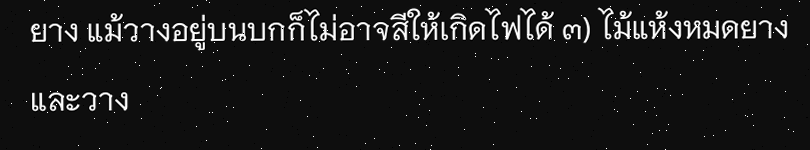ยาง แม้วางอยู่บนบกก็ไม่อาจสีให้เกิดไฟได้ ๓) ไม้แห้งหมดยาง และวาง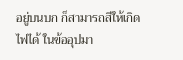อยู่บนบก ก็สามารถสีให้เกิดไฟได้ ในข้ออุปมา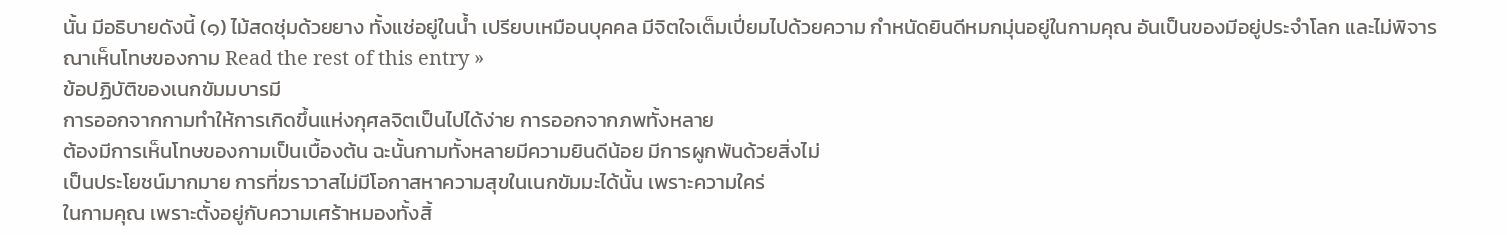นั้น มีอธิบายดังนี้ (๑) ไม้สดชุ่มด้วยยาง ทั้งแช่อยู่ในน้ำ เปรียบเหมือนบุคคล มีจิตใจเต็มเปี่ยมไปด้วยความ กำหนัดยินดีหมกมุ่นอยู่ในกามคุณ อันเป็นของมีอยู่ประจำโลก และไม่พิจารณาเห็นโทษของกาม Read the rest of this entry »
ข้อปฏิบัติของเนกขัมมบารมี
การออกจากกามทำให้การเกิดขึ้นแห่งกุศลจิตเป็นไปได้ง่าย การออกจากภพทั้งหลาย
ต้องมีการเห็นโทษของกามเป็นเบื้องต้น ฉะนั้นกามทั้งหลายมีความยินดีน้อย มีการผูกพันด้วยสิ่งไม่
เป็นประโยชน์มากมาย การที่ฆราวาสไม่มีโอกาสหาความสุขในเนกขัมมะได้นั้น เพราะความใคร่
ในกามคุณ เพราะตั้งอยู่กับความเศร้าหมองทั้งสิ้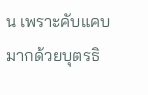น เพราะคับแคบมากด้วยบุตรธิ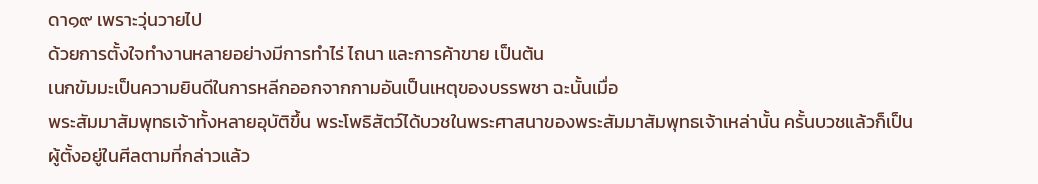ดา๑๙ เพราะวุ่นวายไป
ด้วยการตั้งใจทำงานหลายอย่างมีการทำไร่ ไถนา และการค้าขาย เป็นต้น
เนกขัมมะเป็นความยินดีในการหลีกออกจากกามอันเป็นเหตุของบรรพชา ฉะนั้นเมื่อ
พระสัมมาสัมพุทธเจ้าทั้งหลายอุบัติขึ้น พระโพธิสัตว์ได้บวชในพระศาสนาของพระสัมมาสัมพุทธเจ้าเหล่านั้น ครั้นบวชแล้วก็เป็นผู้ตั้งอยู่ในศีลตามที่กล่าวแล้ว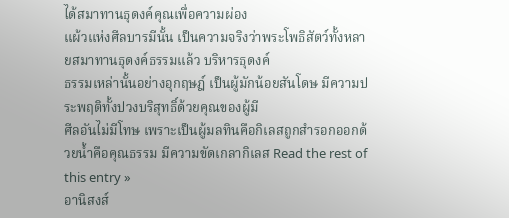ได้สมาทานธุดงค์คุณเพื่อความผ่อง
แผ้วแห่งศีลบารมีนั้น เป็นความจริงว่าพระโพธิสัตว์ทั้งหลายสมาทานธุดงค์ธรรมแล้ว บริหารธุดงค์
ธรรมเหล่านั้นอย่างอุกฤษฎ์ เป็นผู้มักน้อยสันโดษ มีความประพฤติทั้งปวงบริสุทธิ์ด้วยคุณของผู้มี
ศีลอันไม่มีโทษ เพราะเป็นผู้มลทินคือกิเลสถูกสำรอกออกด้วยน้ำคือคุณธรรม มีความขัดเกลากิเลส Read the rest of this entry »
อานิสงส์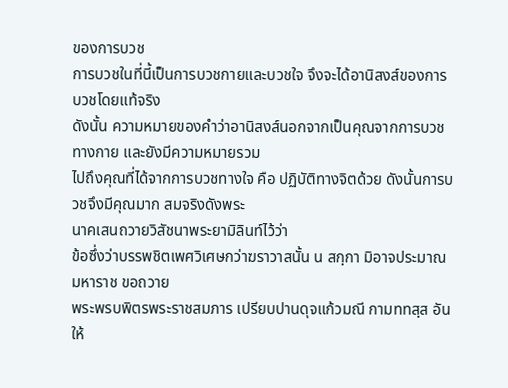ของการบวช
การบวชในที่นี้เป็นการบวชกายและบวชใจ จึงจะได้อานิสงส์ของการบวชโดยแท้จริง
ดังนั้น ความหมายของคำว่าอานิสงส์นอกจากเป็นคุณจากการบวชทางกาย และยังมีความหมายรวม
ไปถึงคุณที่ได้จากการบวชทางใจ คือ ปฏิบัติทางจิตด้วย ดังนั้นการบวชจึงมีคุณมาก สมจริงดังพระ
นาคเสนถวายวิสัชนาพระยามิลินท์ไว้ว่า
ข้อซึ่งว่าบรรพชิตเพศวิเศษกว่าฆราวาสนั้น น สกฺกา มิอาจประมาณ มหาราช ขอถวาย
พระพรบพิตรพระราชสมภาร เปรียบปานดุจแก้วมณี กามททสฺส อันให้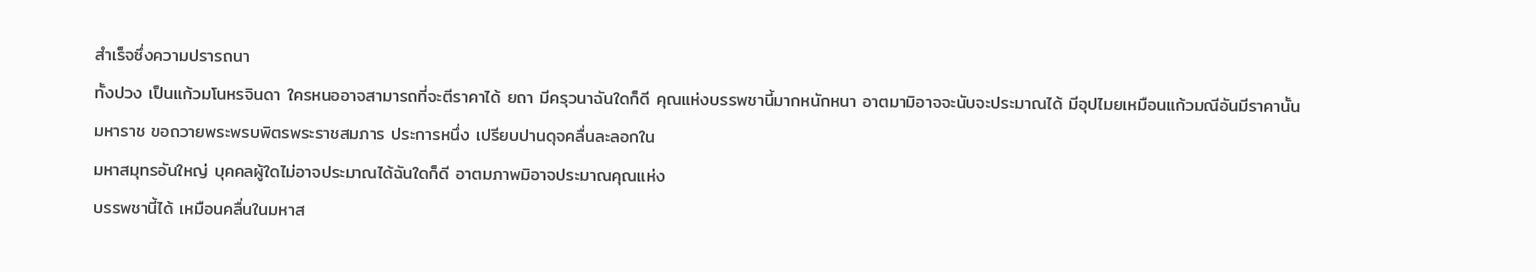สำเร็จซึ่งความปรารถนา
ทั้งปวง เป็นแก้วมโนหรจินดา ใครหนออาจสามารถที่จะตีราคาได้ ยถา มีครุวนาฉันใดก็ดี คุณแห่งบรรพชานี้มากหนักหนา อาตมามิอาจจะนับจะประมาณได้ มีอุปไมยเหมือนแก้วมณีอันมีราคานั้น
มหาราช ขอถวายพระพรบพิตรพระราชสมภาร ประการหนึ่ง เปรียบปานดุจคลื่นละลอกใน
มหาสมุทรอันใหญ่ บุคคลผู้ใดไม่อาจประมาณได้ฉันใดก็ดี อาตมภาพมิอาจประมาณคุณแห่ง
บรรพชานี้ได้ เหมือนคลื่นในมหาส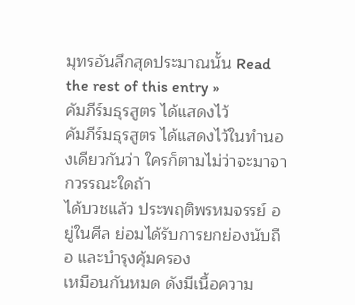มุทรอันลึกสุดประมาณนั้น Read the rest of this entry »
คัมภีร์มธุรสูตร ได้แสดงไว้
คัมภีร์มธุรสูตร ได้แสดงไว้ในทำนองเดียวกันว่า ใครก็ตามไม่ว่าจะมาจากวรรณะใดถ้า
ได้บวชแล้ว ประพฤติพรหมจรรย์ อยู่ในศีล ย่อมได้รับการยกย่องนับถือ และบำรุงคุ้มครอง
เหมือนกันหมด ดังมีเนื้อความ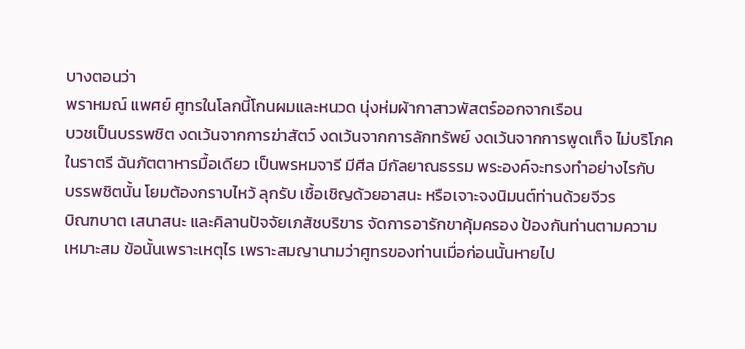บางตอนว่า
พราหมณ์ แพศย์ ศูทรในโลกนี้โกนผมและหนวด นุ่งห่มผ้ากาสาวพัสตร์ออกจากเรือน
บวชเป็นบรรพชิต งดเว้นจากการฆ่าสัตว์ งดเว้นจากการลักทรัพย์ งดเว้นจากการพูดเท็จ ไม่บริโภค
ในราตรี ฉันภัตตาหารมื้อเดียว เป็นพรหมจารี มีศีล มีกัลยาณธรรม พระองค์จะทรงทำอย่างไรกับ
บรรพชิตนั้น โยมต้องกราบไหว้ ลุกรับ เชื้อเชิญด้วยอาสนะ หรือเจาะจงนิมนต์ท่านด้วยจีวร
บิณฑบาต เสนาสนะ และคิลานปัจจัยเภสัชบริขาร จัดการอารักขาคุ้มครอง ป้องกันท่านตามความ
เหมาะสม ข้อนั้นเพราะเหตุไร เพราะสมญานามว่าศูทรของท่านเมื่อก่อนนั้นหายไป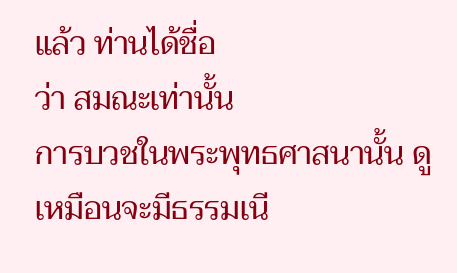แล้ว ท่านได้ชื่อ
ว่า สมณะเท่านั้น
การบวชในพระพุทธศาสนานั้น ดูเหมือนจะมีธรรมเนี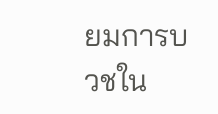ยมการบวชใน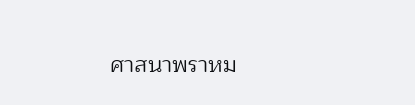ศาสนาพราหม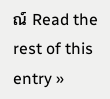ณ์ Read the rest of this entry »